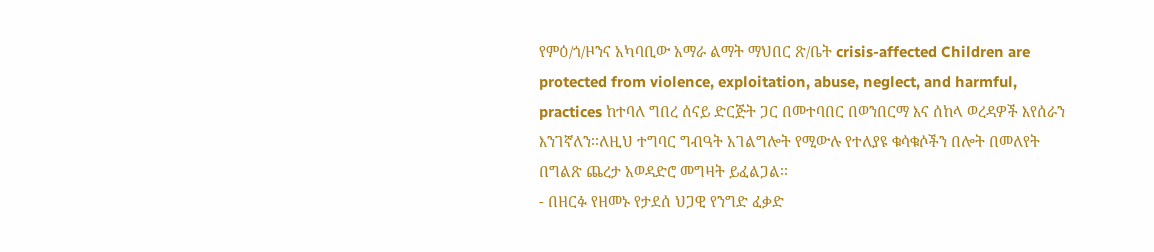የምዕ/ጎ/ዞንና አካባቢው አማራ ልማት ማህበር ጽ/ቤት crisis-affected Children are protected from violence, exploitation, abuse, neglect, and harmful, practices ከተባለ ግበረ ሰናይ ድርጅት ጋር በመተባበር በወንበርማ እና ሰከላ ወረዳዎች እየሰራን እንገኛለን፡፡ለዚህ ተግባር ግብዓት አገልግሎት የሚውሉ የተለያዩ ቁሳቁሶችን በሎት በመለየት በግልጽ ጨረታ አወዳድሮ መግዛት ይፈልጋል፡፡
- በዘርፉ የዘመኑ የታደሰ ህጋዊ የንግድ ፈቃድ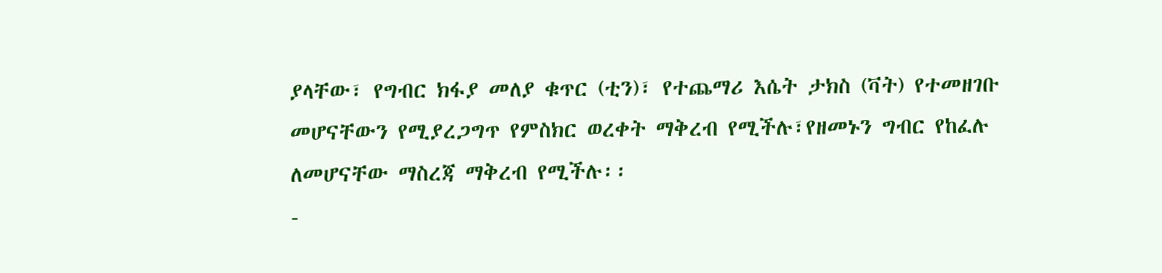ያላቸው፣ የግብር ክፋያ መለያ ቁጥር (ቲን)፣ የተጨማሪ እሴት ታክስ (ቫት) የተመዘገቡ መሆናቸውን የሚያረጋግጥ የምስክር ወረቀት ማቅረብ የሚችሉ፣የዘመኑን ግብር የከፈሉ ለመሆናቸው ማስረጃ ማቅረብ የሚችሉ፡፡
-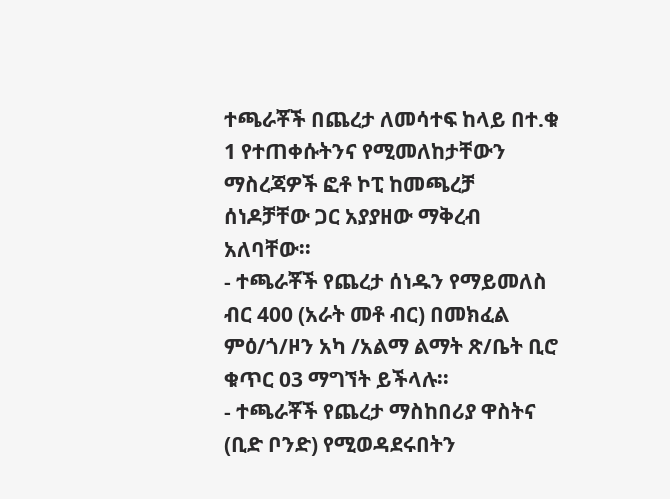ተጫራቾች በጨረታ ለመሳተፍ ከላይ በተ.ቁ 1 የተጠቀሱትንና የሚመለከታቸውን ማስረጃዎች ፎቶ ኮፒ ከመጫረቻ ሰነዶቻቸው ጋር አያያዘው ማቅረብ አለባቸው፡፡
- ተጫራቾች የጨረታ ሰነዱን የማይመለስ ብር 400 (አራት መቶ ብር) በመክፈል ምዕ/ጎ/ዞን አካ /አልማ ልማት ጽ/ቤት ቢሮ ቁጥር 03 ማግኘት ይችላሉ፡፡
- ተጫራቾች የጨረታ ማስከበሪያ ዋስትና (ቢድ ቦንድ) የሚወዳደሩበትን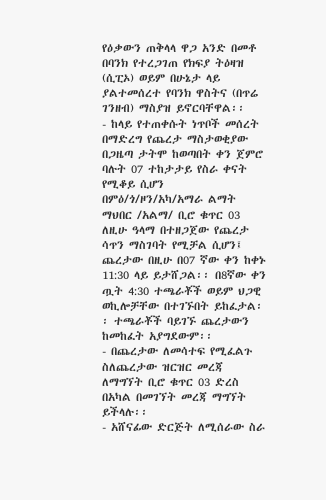የዕቃውን ጠቅላላ ዋጋ አንድ በመቶ በባንክ የተረጋገጠ የክፍያ ትዕዛዝ (ሲፒኦ) ወይም በሁኔታ ላይ ያልተመሰረተ የባንክ ዋስትና (በጥሬ ገንዘብ) ማስያዝ ይኖርባቸዋል፡፡
- ከላይ የተጠቀሱት ነጥቦች መሰረት በማድረግ የጨረታ ማስታወቂያው በጋዜጣ ታትሞ ከወጣበት ቀን ጀምሮ ባሉት 07 ተከታታይ የስራ ቀናት የሚቆይ ሲሆን በምዕ/ጎ/ዞን/አካ/አማራ ልማት ማህበር /አልማ/ ቢሮ ቁጥር 03 ለዚሁ ዓላማ በተዘጋጀው የጨረታ ሳጥን ማስገባት የሚቻል ሲሆን፤ ጨረታው በዚሁ በ07 ኛው ቀን ከቀኑ 11:30 ላይ ይታሸጋል፡፡ በ8ኛው ቀን ጧት 4:30 ተጫራቾች ወይም ህጋዊ ወኪሎቻቸው በተገኙበት ይከፈታል፡፡ ተጫራቾች ባይገኙ ጨረታውን ከመከፈት አያግደውም፡፡
- በጨረታው ለመሳተፍ የሚፈልጉ ስለጨረታው ዝርዝር መረጃ ለማግኘት ቢሮ ቁጥር 03 ድረስ በአካል በመገኘት መረጃ ማግኘት ይችላሉ፡፡
- አሸናፊው ድርጅት ለሚሰራው ስራ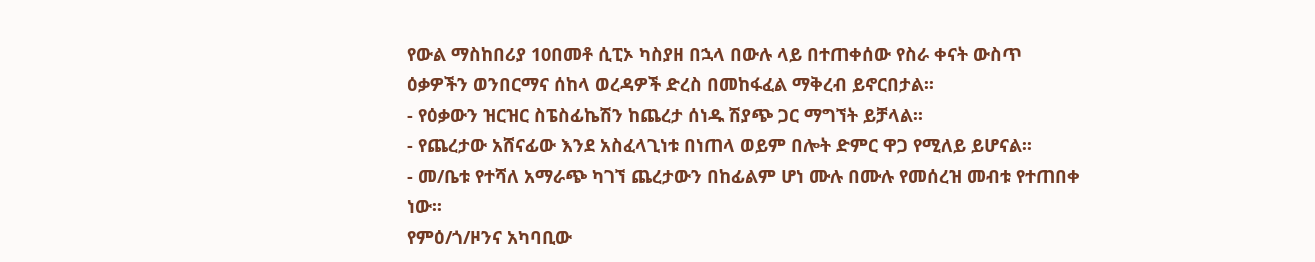የውል ማስከበሪያ 10በመቶ ሲፒኦ ካስያዘ በኋላ በውሉ ላይ በተጠቀሰው የስራ ቀናት ውስጥ ዕቃዎችን ወንበርማና ሰከላ ወረዳዎች ድረስ በመከፋፈል ማቅረብ ይኖርበታል፡፡
- የዕቃውን ዝርዝር ስፔስፊኬሽን ከጨረታ ሰነዱ ሽያጭ ጋር ማግኘት ይቻላል፡፡
- የጨረታው አሸናፊው እንደ አስፈላጊነቱ በነጠላ ወይም በሎት ድምር ዋጋ የሚለይ ይሆናል፡፡
- መ/ቤቱ የተሻለ አማራጭ ካገኘ ጨረታውን በከፊልም ሆነ ሙሉ በሙሉ የመሰረዝ መብቱ የተጠበቀ ነው፡፡
የምዕ/ጎ/ዞንና አካባቢው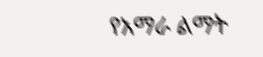የአማራ ልማት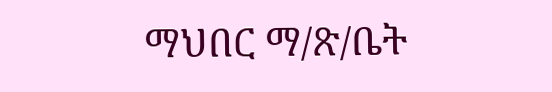ማህበር ማ/ጽ/ቤት